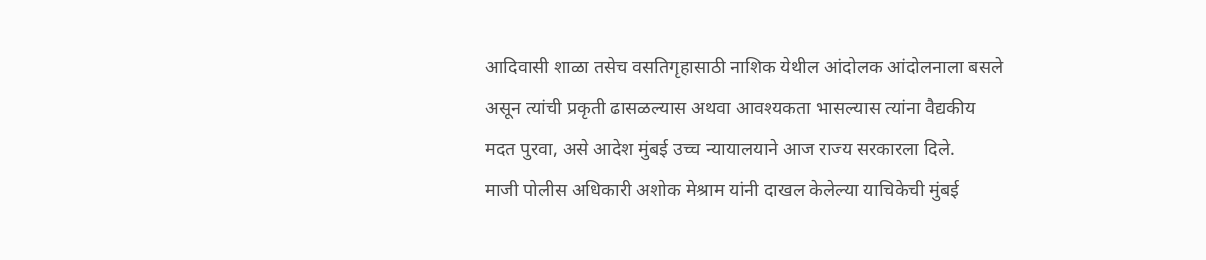आदिवासी शाळा तसेच वसतिगृहासाठी नाशिक येथील आंदोलक आंदोलनाला बसले असून त्यांची प्रकृती ढासळल्यास अथवा आवश्यकता भासल्यास त्यांना वैद्यकीय मदत पुरवा, असे आदेश मुंबई उच्च न्यायालयाने आज राज्य सरकारला दिले.
माजी पोलीस अधिकारी अशोक मेश्राम यांनी दाखल केलेल्या याचिकेची मुंबई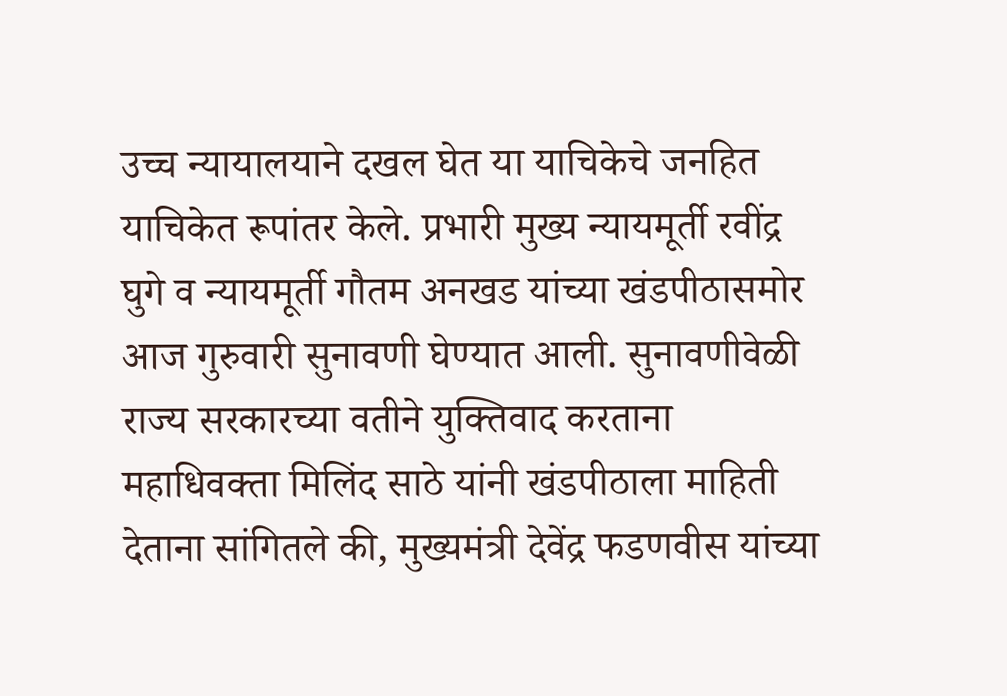उच्च न्यायालयाने दखल घेत या याचिकेचे जनहित याचिकेत रूपांतर केले. प्रभारी मुख्य न्यायमूर्ती रवींद्र घुगे व न्यायमूर्ती गौतम अनखड यांच्या खंडपीठासमोर आज गुरुवारी सुनावणी घेण्यात आली. सुनावणीवेळी राज्य सरकारच्या वतीने युक्तिवाद करताना महाधिवक्ता मिलिंद साठे यांनी खंडपीठाला माहिती देताना सांगितले की, मुख्यमंत्री देवेंद्र फडणवीस यांच्या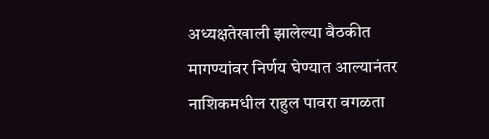अध्यक्षतेखाली झालेल्या बैठकीत मागण्यांवर निर्णय घेण्यात आल्यानंतर नाशिकमधील राहुल पावरा वगळता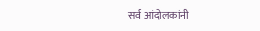सर्व आंदोलकांनी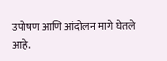उपोषण आणि आंदोलन मागे घेतले आहे.